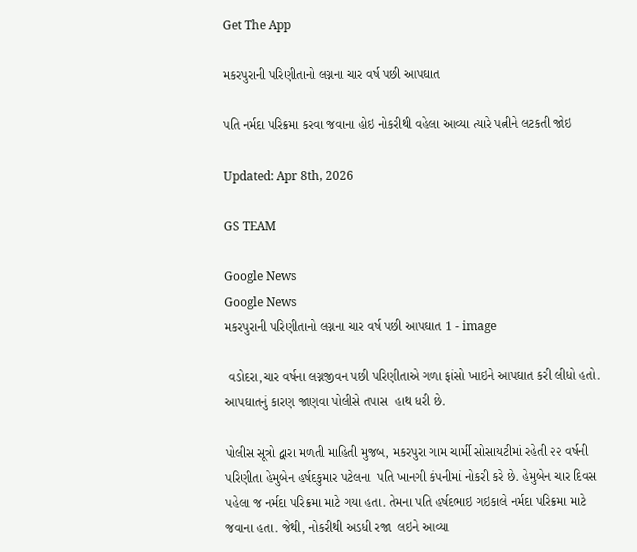Get The App

મકરપુરાની પરિણીતાનો લગ્નના ચાર વર્ષ પછી આપઘાત

પતિ નર્મદા પરિક્રમા કરવા જવાના હોઇ નોકરીથી વહેલા આવ્યા ત્યારે પત્નીને લટકતી જોઇ

Updated: Apr 8th, 2026

GS TEAM

Google News
Google News
મકરપુરાની પરિણીતાનો લગ્નના ચાર વર્ષ પછી આપઘાત 1 - image

 વડોદરા,ચાર વર્ષના લગ્નજીવન પછી પરિણીતાએ ગળા ફાંસો ખાઇને આપઘાત કરી લીધો હતો. આપઘાતનું કારણ જાણવા પોલીસે તપાસ  હાથ ધરી છે.

પોલીસ સૂત્રો દ્વારા મળતી માહિતી મુજબ, મકરપુરા ગામ ચાર્મી સોસાયટીમાં રહેતી ૨૨ વર્ષની પરિણીતા હેમુબેન હર્ષદકુમાર પટેલના  પતિ ખાનગી કંપનીમાં નોકરી કરે છે. હેમુબેન ચાર દિવસ પહેલા જ નર્મદા પરિક્રમા માટે ગયા હતા. તેમના પતિ હર્ષદભાઇ ગઇકાલે નર્મદા પરિક્રમા માટે જવાના હતા. જેથી, નોકરીથી અડધી રજા  લઇને આવ્યા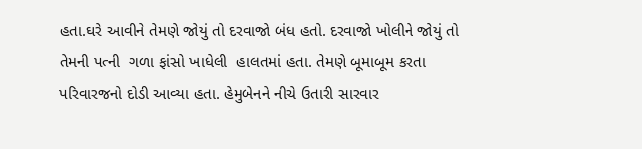હતા.ઘરે આવીને તેમણે જોયું તો દરવાજો બંધ હતો. દરવાજો ખોલીને જોયું તો તેમની પત્ની  ગળા ફાંસો ખાધેલી  હાલતમાં હતા. તેમણે બૂમાબૂમ કરતા પરિવારજનો દોડી આવ્યા હતા. હેમુબેનને નીચે ઉતારી સારવાર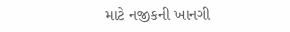માટે નજીકની ખાનગી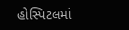હોસ્પિટલમાં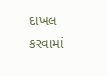દાખલ કરવામાં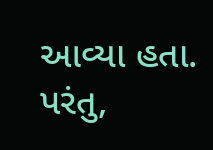આવ્યા હતા. પરંતુ,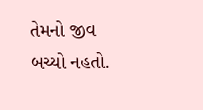તેમનો જીવ બચ્યો નહતો.